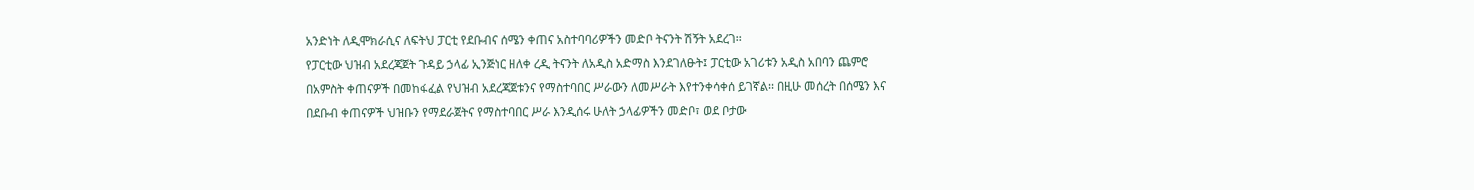አንድነት ለዲሞክራሲና ለፍትህ ፓርቲ የደቡብና ሰሜን ቀጠና አስተባባሪዎችን መድቦ ትናንት ሽኝት አደረገ፡፡
የፓርቲው ህዝብ አደረጃጀት ጉዳይ ኃላፊ ኢንጅነር ዘለቀ ረዲ ትናንት ለአዲስ አድማስ እንደገለፁት፤ ፓርቲው አገሪቱን አዲስ አበባን ጨምሮ በአምስት ቀጠናዎች በመከፋፈል የህዝብ አደረጃጀቱንና የማስተባበር ሥራውን ለመሥራት እየተንቀሳቀሰ ይገኛል፡፡ በዚሁ መሰረት በሰሜን እና በደቡብ ቀጠናዎች ህዝቡን የማደራጀትና የማስተባበር ሥራ እንዲሰሩ ሁለት ኃላፊዎችን መድቦ፣ ወደ ቦታው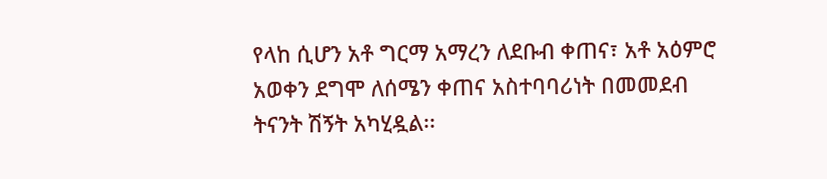የላከ ሲሆን አቶ ግርማ አማረን ለደቡብ ቀጠና፣ አቶ አዕምሮ አወቀን ደግሞ ለሰሜን ቀጠና አስተባባሪነት በመመደብ ትናንት ሽኝት አካሂዷል፡፡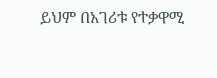ይህም በአገሪቱ የተቃዋሚ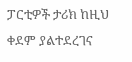ፓርቲዎች ታሪክ ከዚህ ቀደም ያልተደረገና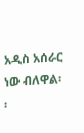አዲስ አሰራር ነው ብለዋል፡፡